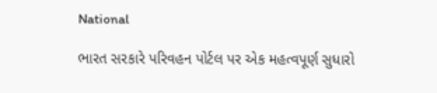National

ભારત સરકારે પરિવહન પોર્ટલ પર એક મહત્વપૂર્ણ સુધારો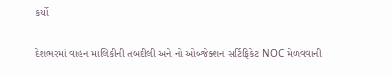કર્યો

દેશભરમાં વાહન માલિકીની તબદીલી અને નો ઓબ્જેક્શન સર્ટિફિકેટ NOC મેળવવાની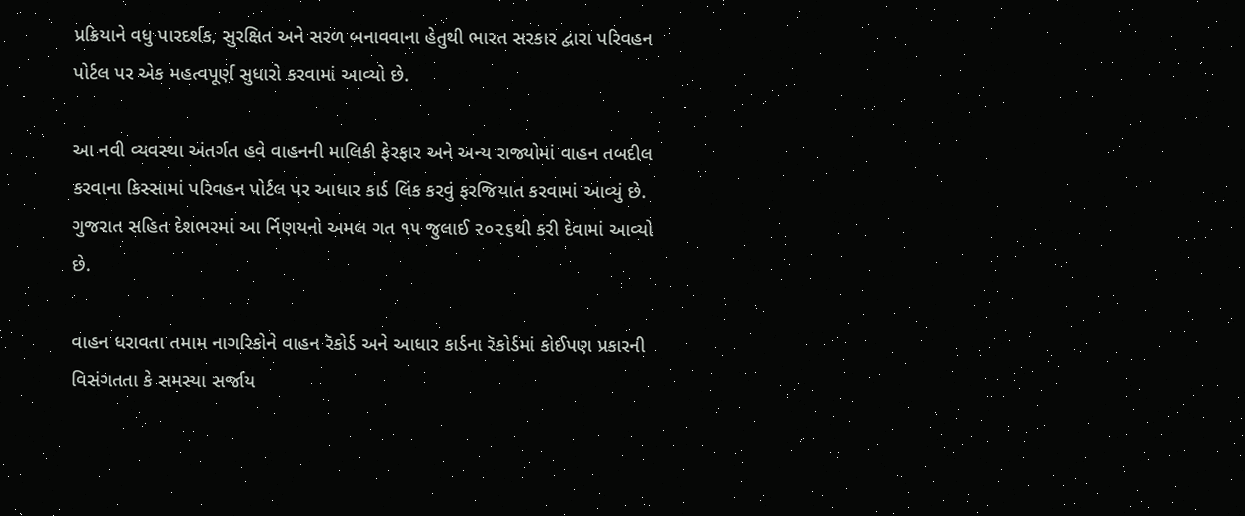પ્રક્રિયાને વધુ પારદર્શક, સુરક્ષિત અને સરળ બનાવવાના હેતુથી ભારત સરકાર દ્વારા પરિવહન પોર્ટલ પર એક મહત્વપૂર્ણ સુધારો કરવામાં આવ્યો છે.

આ નવી વ્યવસ્થા અંતર્ગત હવે વાહનની માલિકી ફેરફાર અને અન્ય રાજ્યોમાં વાહન તબદીલ કરવાના કિસ્સામાં પરિવહન પોર્ટલ પર આધાર કાર્ડ લિંક કરવું ફરજિયાત કરવામાં આવ્યું છે. ગુજરાત સહિત દેશભરમાં આ ર્નિણયનો અમલ ગત ૧૫ જુલાઈ ૨૦૨૬થી કરી દેવામાં આવ્યો છે.

વાહન ધરાવતા તમામ નાગરિકોને વાહન રૅકોર્ડ અને આધાર કાર્ડના રૅકોર્ડમાં કોઈપણ પ્રકારની વિસંગતતા કે સમસ્યા સર્જાય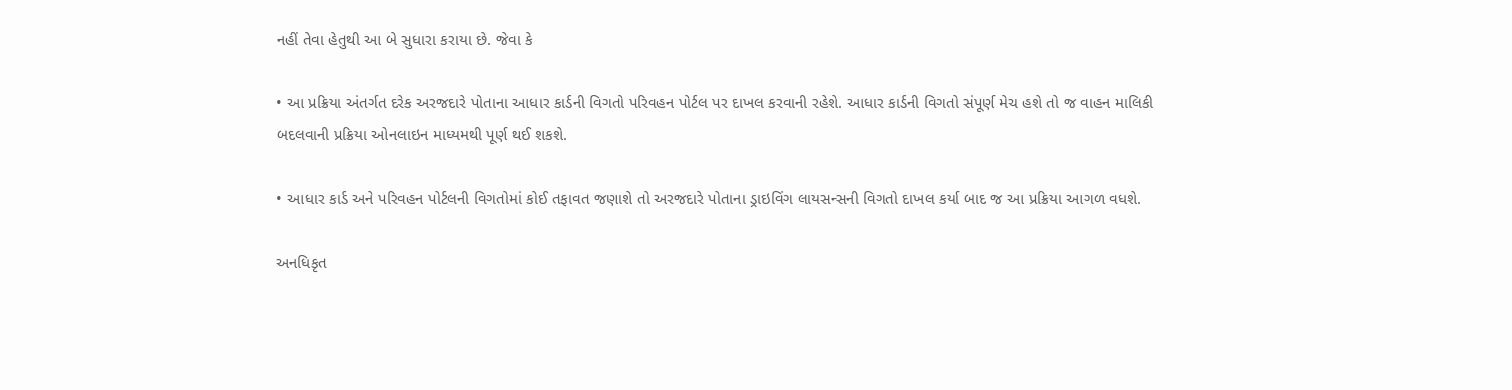નહીં તેવા હેતુથી આ બે સુધારા કરાયા છે. જેવા કે

• આ પ્રક્રિયા અંતર્ગત દરેક અરજદારે પોતાના આધાર કાર્ડની વિગતો પરિવહન પોર્ટલ પર દાખલ કરવાની રહેશે. આધાર કાર્ડની વિગતો સંપૂર્ણ મેચ હશે તો જ વાહન માલિકી બદલવાની પ્રક્રિયા ઓનલાઇન માધ્યમથી પૂર્ણ થઈ શકશે.

• આધાર કાર્ડ અને પરિવહન પોર્ટલની વિગતોમાં કોઈ તફાવત જણાશે તો અરજદારે પોતાના ડ્રાઇવિંગ લાયસન્સની વિગતો દાખલ કર્યા બાદ જ આ પ્રક્રિયા આગળ વધશે.

અનધિકૃત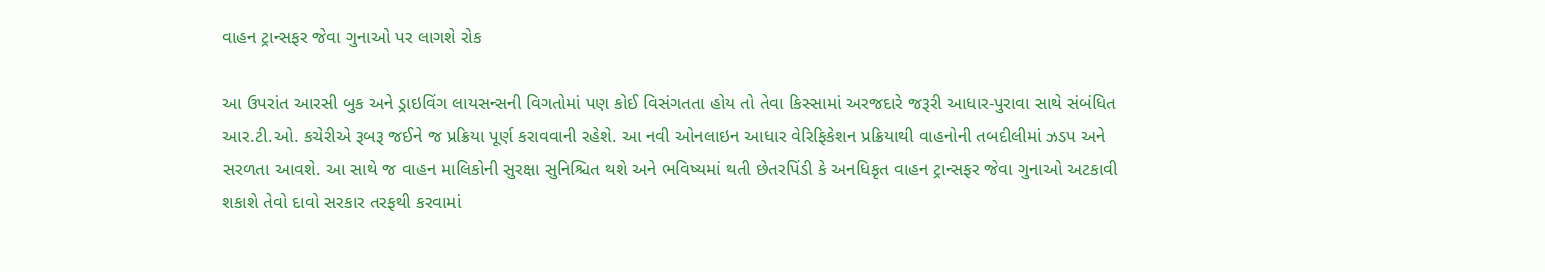વાહન ટ્રાન્સફર જેવા ગુનાઓ પર લાગશે રોક

આ ઉપરાંત આરસી બુક અને ડ્રાઇવિંગ લાયસન્સની વિગતોમાં પણ કોઈ વિસંગતતા હોય તો તેવા કિસ્સામાં અરજદારે જરૂરી આધાર-પુરાવા સાથે સંબંધિત આર.ટી.ઓ. કચેરીએ રૂબરૂ જઈને જ પ્રક્રિયા પૂર્ણ કરાવવાની રહેશે. આ નવી ઓનલાઇન આધાર વેરિફિકેશન પ્રક્રિયાથી વાહનોની તબદીલીમાં ઝડપ અને સરળતા આવશે. આ સાથે જ વાહન માલિકોની સુરક્ષા સુનિશ્ચિત થશે અને ભવિષ્યમાં થતી છેતરપિંડી કે અનધિકૃત વાહન ટ્રાન્સફર જેવા ગુનાઓ અટકાવી શકાશે તેવો દાવો સરકાર તરફથી કરવામાં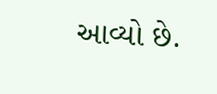આવ્યો છે.